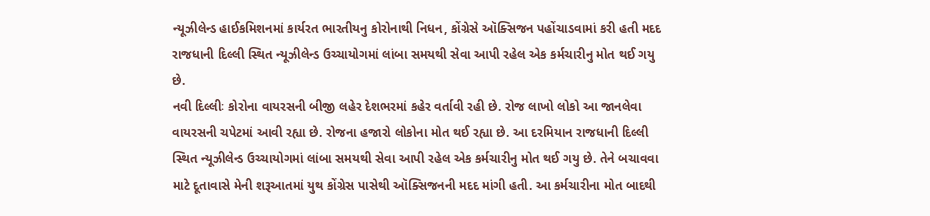ન્યૂઝીલેન્ડ હાઈકમિશનમાં કાર્યરત ભારતીયનુ કોરોનાથી નિધન, કોંગ્રેસે ઑક્સિજન પહોંચાડવામાં કરી હતી મદદ
રાજધાની દિલ્લી સ્થિત ન્યૂઝીલેન્ડ ઉચ્ચાયોગમાં લાંબા સમયથી સેવા આપી રહેલ એક કર્મચારીનુ મોત થઈ ગયુ છે.
નવી દિલ્લીઃ કોરોના વાયરસની બીજી લહેર દેશભરમાં કહેર વર્તાવી રહી છે. રોજ લાખો લોકો આ જાનલેવા વાયરસની ચપેટમાં આવી રહ્યા છે. રોજના હજારો લોકોના મોત થઈ રહ્યા છે. આ દરમિયાન રાજધાની દિલ્લી સ્થિત ન્યૂઝીલેન્ડ ઉચ્ચાયોગમાં લાંબા સમયથી સેવા આપી રહેલ એક કર્મચારીનુ મોત થઈ ગયુ છે. તેને બચાવવા માટે દૂતાવાસે મેની શરૂઆતમાં યુથ કોંગ્રેસ પાસેથી ઑક્સિજનની મદદ માંગી હતી. આ કર્મચારીના મોત બાદથી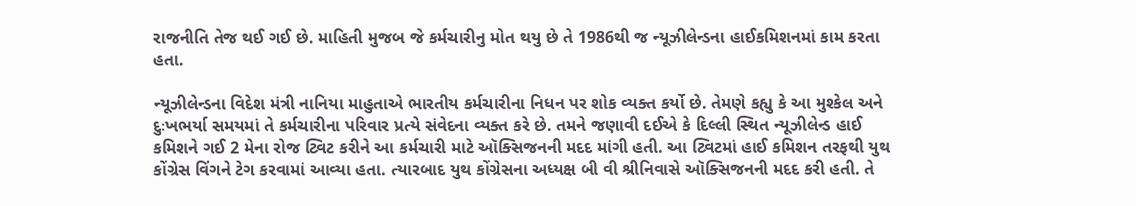રાજનીતિ તેજ થઈ ગઈ છે. માહિતી મુજબ જે કર્મચારીનુ મોત થયુ છે તે 1986થી જ ન્યૂઝીલેન્ડના હાઈકમિશનમાં કામ કરતા હતા.

ન્યૂઝીલેન્ડના વિદેશ મંત્રી નાનિયા માહુતાએ ભારતીય કર્મચારીના નિધન પર શોક વ્યક્ત કર્યો છે. તેમણે કહ્યુ કે આ મુશ્કેલ અને દુઃખભર્યા સમયમાં તે કર્મચારીના પરિવાર પ્રત્યે સંવેદના વ્યક્ત કરે છે. તમને જણાવી દઈએ કે દિલ્લી સ્થિત ન્યૂઝીલેન્ડ હાઈ કમિશને ગઈ 2 મેના રોજ ટ્વિટ કરીને આ કર્મચારી માટે ઑક્સિજનની મદદ માંગી હતી. આ ટ્વિટમાં હાઈ કમિશન તરફથી યુથ કોંગ્રેસ વિંગને ટેગ કરવામાં આવ્યા હતા. ત્યારબાદ યુથ કોંગ્રેસના અધ્યક્ષ બી વી શ્રીનિવાસે ઑક્સિજનની મદદ કરી હતી. તે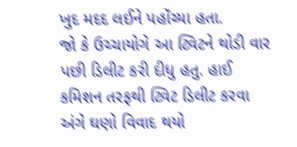ખુદ મદદ લઈને પહોંચ્યા હતા.
જો કે ઉચ્ચાયોગે આ ટ્વિટને થોડી વાર પછી ડિલીટ કરી દીધુ હતુ. હાઈ કમિશન તરફથી ટ્વિટ ડિલીટ કરવા અંગે ઘણો વિવાદ થયો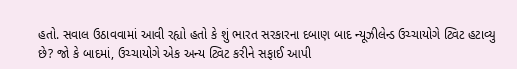હતો. સવાલ ઉઠાવવામાં આવી રહ્યો હતો કે શું ભારત સરકારના દબાણ બાદ ન્યૂઝીલેન્ડ ઉચ્ચાયોગે ટ્વિટ હટાવ્યુ છે? જો કે બાદમાં, ઉચ્ચાયોગે એક અન્ય ટ્વિટ કરીને સફાઈ આપી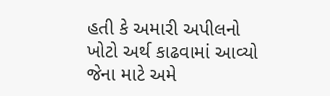હતી કે અમારી અપીલનો ખોટો અર્થ કાઢવામાં આવ્યો જેના માટે અમે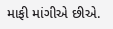માફી માંગીએ છીએ.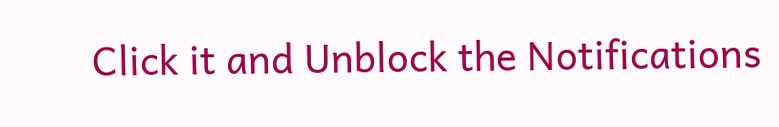Click it and Unblock the Notifications